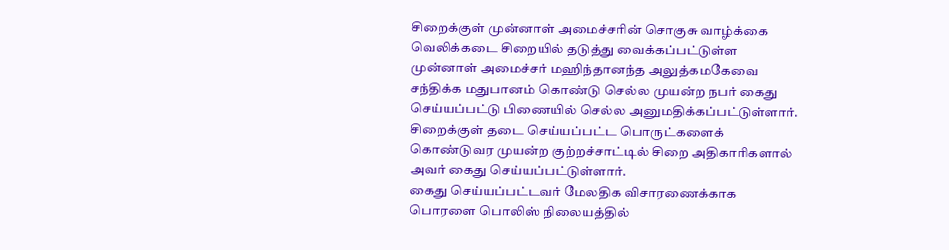சிறைக்குள் முன்னாள் அமைச்சரின் சொகுசு வாழ்க்கை
வெலிக்கடை சிறையில் தடுத்து வைக்கப்பட்டுள்ள முன்னாள் அமைச்சர் மஹிந்தானந்த அலுத்கமகேவை சந்திக்க மதுபானம் கொண்டு செல்ல முயன்ற நபர் கைது செய்யப்பட்டு பிணையில் செல்ல அனுமதிக்கப்பட்டுள்ளார்.
சிறைக்குள் தடை செய்யப்பட்ட பொருட்களைக் கொண்டுவர முயன்ற குற்றச்சாட்டில் சிறை அதிகாரிகளால் அவர் கைது செய்யப்பட்டுள்ளார்.
கைது செய்யப்பட்டவர் மேலதிக விசாரணைக்காக பொரளை பொலிஸ் நிலையத்தில்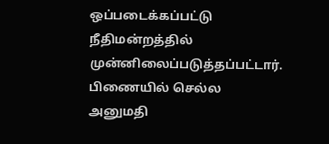ஒப்படைக்கப்பட்டு நீதிமன்றத்தில் முன்னிலைப்படுத்தப்பட்டார்.
பிணையில் செல்ல அனுமதி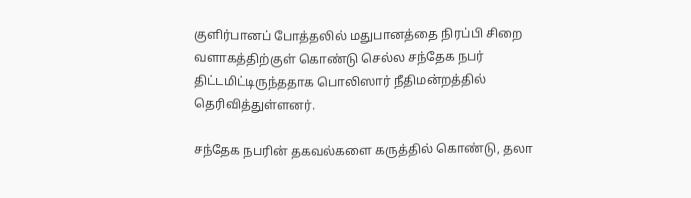குளிர்பானப் போத்தலில் மதுபானத்தை நிரப்பி சிறை வளாகத்திற்குள் கொண்டு செல்ல சந்தேக நபர் திட்டமிட்டிருந்ததாக பொலிஸார் நீதிமன்றத்தில் தெரிவித்துள்ளனர்.

சந்தேக நபரின் தகவல்களை கருத்தில் கொண்டு, தலா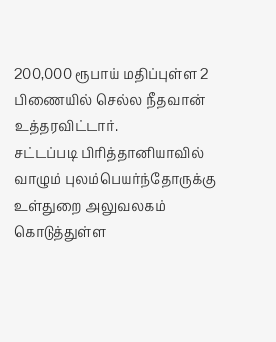200,000 ரூபாய் மதிப்புள்ள 2 பிணையில் செல்ல நீதவான் உத்தரவிட்டார்.
சட்டப்படி பிரித்தானியாவில் வாழும் புலம்பெயர்ந்தோருக்கு உள்துறை அலுவலகம் கொடுத்துள்ள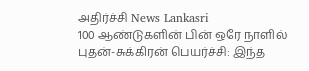அதிர்ச்சி News Lankasri
100 ஆண்டுகளின் பின் ஒரே நாளில் புதன்-சுக்கிரன் பெயர்ச்சி: இந்த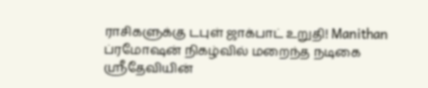ராசிகளுக்கு டபுள் ஜாக்பாட் உறுதி! Manithan
ப்ரமோஷன் நிகழ்வில் மறைந்த நடிகை ஸ்ரீதேவியின்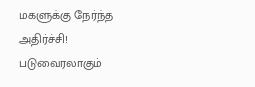மகளுக்கு நேர்ந்த அதிர்ச்சி! படுவைரலாகும்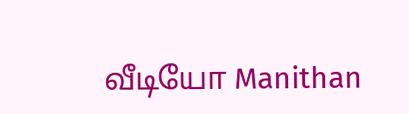வீடியோ Manithan